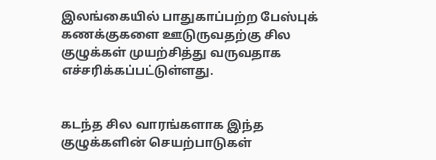இலங்கையில் பாதுகாப்பற்ற பேஸ்புக் கணக்குகளை ஊடுருவதற்கு சில குழுக்கள் முயற்சித்து வருவதாக எச்சரிக்கப்பட்டுள்ளது.


கடந்த சில வாரங்களாக இந்த குழுக்களின் செயற்பாடுகள்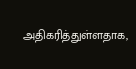அதிகரித்துள்ளதாக,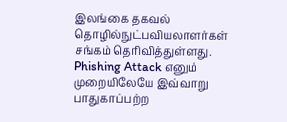இலங்கை தகவல் தொழில்நுட்பவியலாளர்கள் சங்கம் தெரிவித்துள்ளது.
Phishing Attack எனும் முறையிலேயே இவ்வாறு பாதுகாப்பற்ற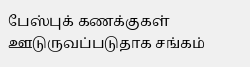பேஸ்புக் கணக்குகள் ஊடுருவப்படுதாக சங்கம்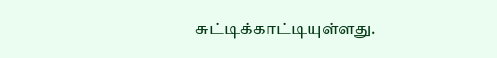சுட்டிக்காட்டியுள்ளது.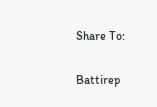Share To:

Battirep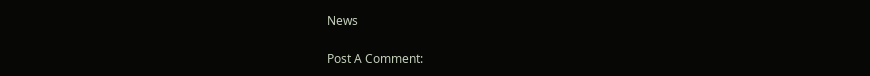News

Post A Comment: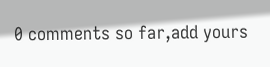0 comments so far,add yours